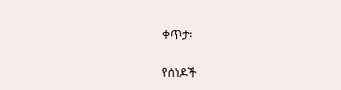ቀጥታ፡

የሰነዶች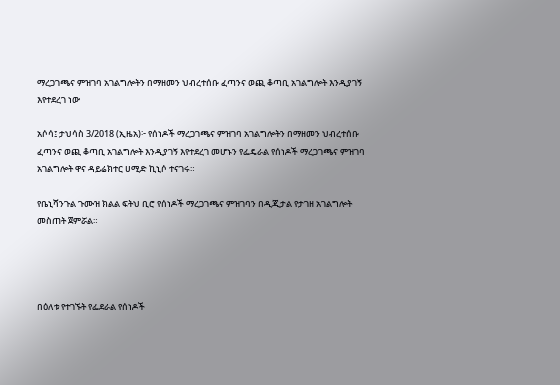ማረጋገጫና ምዝገባ አገልግሎትን በማዘመን ህብረተሰቡ ፈጣንና ወጪ ቆጣቢ አገልግሎት እንዲያገኝ እየተደረገ ነው

አሶሳ፤ ታህሳስ 3/2018 (ኢዜአ)፦ የሰነዶች ማረጋገጫና ምዝገባ አገልግሎትን በማዘመን ህብረተሰቡ ፈጣንና ወጪ ቆጣቢ አገልግሎት እንዲያገኝ እየተደረገ መሆኑን የፌዴራል የሰነዶች ማረጋገጫና ምዝገባ አገልግሎት ዋና ዳይሬክተር ሀሚድ ኪኒሶ ተናገሩ።

የቤኒሻንጉል ጉሙዝ ክልል ፍትህ ቢሮ የሰነዶች ማረጋገጫና ምዝገባን በዲጂታል የታገዘ አገልግሎት መስጠት ጀምሯል።




በዕለቱ የተገኙት የፌደራል የሰነዶች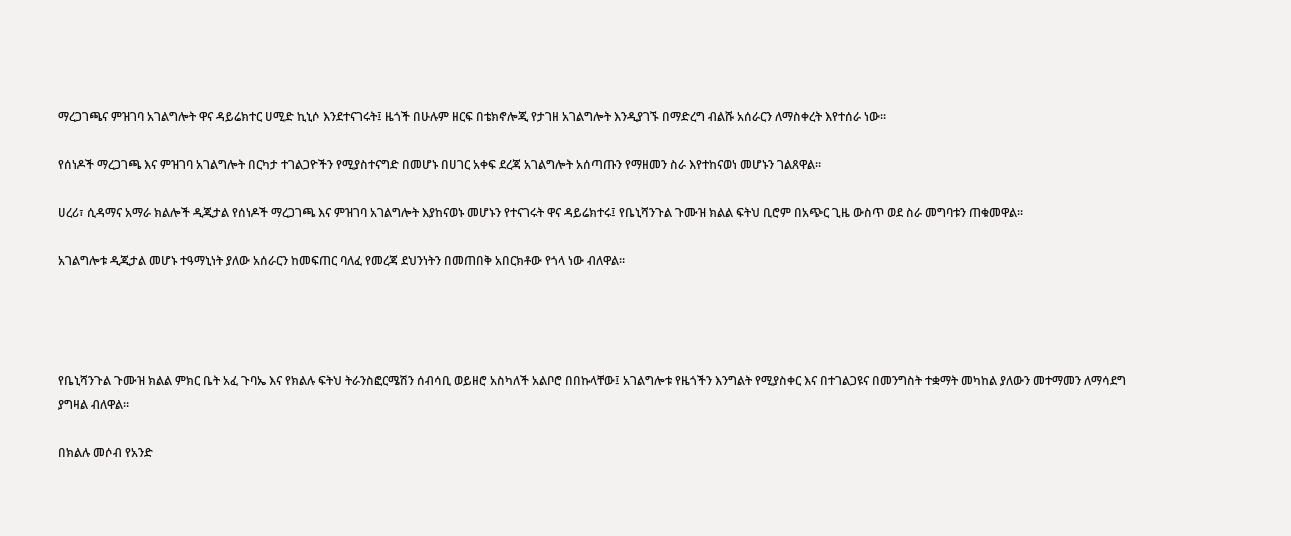ማረጋገጫና ምዝገባ አገልግሎት ዋና ዳይሬክተር ሀሚድ ኪኒሶ እንደተናገሩት፤ ዜጎች በሁሉም ዘርፍ በቴክኖሎጂ የታገዘ አገልግሎት እንዲያገኙ በማድረግ ብልሹ አሰራርን ለማስቀረት እየተሰራ ነው።

የሰነዶች ማረጋገጫ እና ምዝገባ አገልግሎት በርካታ ተገልጋዮችን የሚያስተናግድ በመሆኑ በሀገር አቀፍ ደረጃ አገልግሎት አሰጣጡን የማዘመን ስራ እየተከናወነ መሆኑን ገልጸዋል።

ሀረሪ፣ ሲዳማና አማራ ክልሎች ዲጂታል የሰነዶች ማረጋገጫ እና ምዝገባ አገልግሎት እያከናወኑ መሆኑን የተናገሩት ዋና ዳይሬክተሩ፤ የቤኒሻንጉል ጉሙዝ ክልል ፍትህ ቢሮም በአጭር ጊዜ ውስጥ ወደ ስራ መግባቱን ጠቁመዋል።

አገልግሎቱ ዲጂታል መሆኑ ተዓማኒነት ያለው አሰራርን ከመፍጠር ባለፈ የመረጃ ደህንነትን በመጠበቅ አበርክቶው የጎላ ነው ብለዋል።




የቤኒሻንጉል ጉሙዝ ክልል ምክር ቤት አፈ ጉባኤ እና የክልሉ ፍትህ ትራንስፎርሜሽን ሰብሳቢ ወይዘሮ አስካለች አልቦሮ በበኩላቸው፤ አገልግሎቱ የዜጎችን እንግልት የሚያስቀር እና በተገልጋዩና በመንግስት ተቋማት መካከል ያለውን መተማመን ለማሳደግ ያግዛል ብለዋል።

በክልሉ መሶብ የአንድ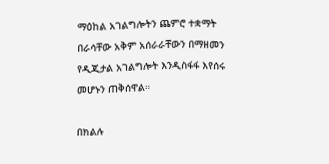ማዕከል አገልግሎትን ጨምሮ ተቋማት በራሳቸው አቅም አሰራራቸውን በማዘመን የዲጂታል አገልግሎት እንዲስፋፋ እየሰሩ መሆኑን ጠቅሰዋል።

በክልሉ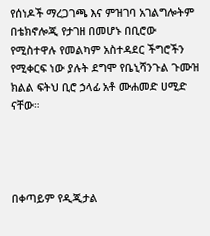የሰነዶች ማረጋገጫ እና ምዝገባ አገልግሎትም በቴክኖሎጂ የታገዘ በመሆኑ በቢሮው የሚስተዋሉ የመልካም አስተዳደር ችግሮችን የሚቀርፍ ነው ያሉት ደግሞ የቤኒሻንጉል ጉሙዝ ክልል ፍትህ ቢሮ ኃላፊ አቶ ሙሐመድ ሀሚድ ናቸው።




በቀጣይም የዲጂታል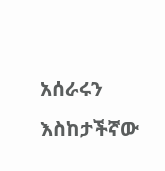አሰራሩን እስከታችኛው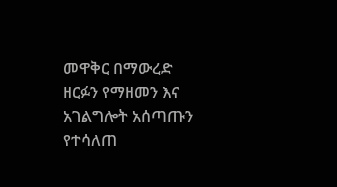መዋቅር በማውረድ ዘርፉን የማዘመን እና አገልግሎት አሰጣጡን የተሳለጠ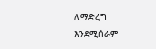ለማድረግ እንደሚሰራም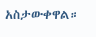አስታውቀዋል።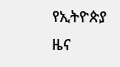የኢትዮጵያ ዜና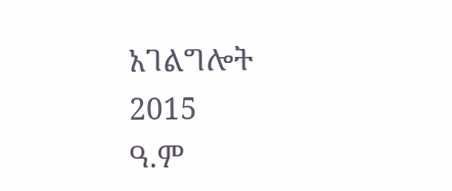አገልግሎት
2015
ዓ.ም